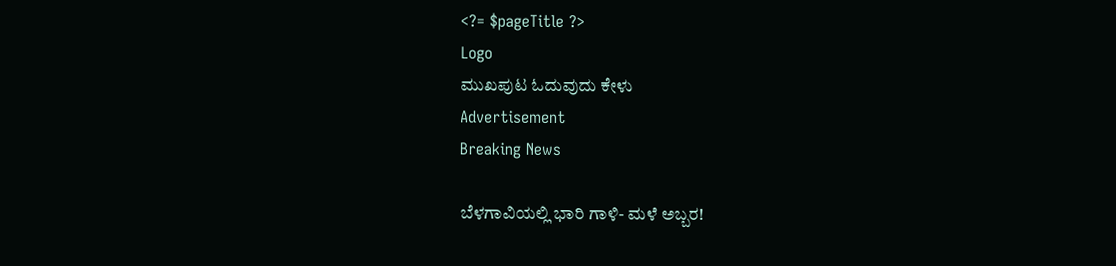<?= $pageTitle ?>
Logo
ಮುಖಪುಟ ಓದುವುದು ಕೇಳು
Advertisement
Breaking News

ಬೆಳಗಾವಿಯಲ್ಲಿ ಭಾರಿ ಗಾಳಿ- ಮಳೆ ಅಬ್ಬರ!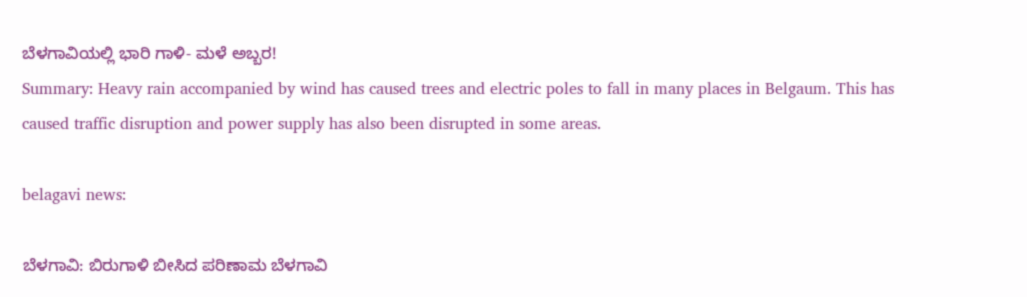ಬೆಳಗಾವಿಯಲ್ಲಿ ಭಾರಿ ಗಾಳಿ- ಮಳೆ ಅಬ್ಬರ!
Summary: Heavy rain accompanied by wind has caused trees and electric poles to fall in many places in Belgaum. This has caused traffic disruption and power supply has also been disrupted in some areas.

belagavi news:

ಬೆಳಗಾವಿ: ಬಿರುಗಾಳಿ ಬೀಸಿದ ಪರಿಣಾಮ ಬೆಳಗಾವಿ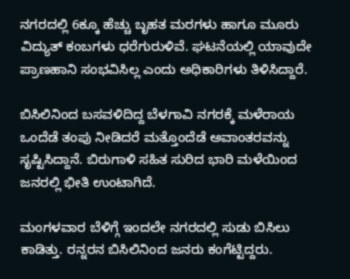ನಗರದಲ್ಲಿ 6ಕ್ಕೂ ಹೆಚ್ಚು ಬೃಹತ ಮರಗಳು ಹಾಗೂ ಮೂರು ವಿದ್ಯುತ್ ಕಂಬಗಳು ಧರೆಗುರುಳಿವೆ. ಘಟನೆಯಲ್ಲಿ ಯಾವುದೇ ಪ್ರಾಣಹಾನಿ ಸಂಭವಿಸಿಲ್ಲ ಎಂದು ಅಧಿಕಾರಿಗಳು ತಿಳಿಸಿದ್ದಾರೆ.

ಬಿಸಿಲಿನಿಂದ ಬಸವಳಿದಿದ್ದ ಬೆಳಗಾವಿ ನಗರಕ್ಕೆ ಮಳೆರಾಯ ಒಂದೆಡೆ ತಂಪು ನೀಡಿದರೆ ಮತ್ತೊಂದೆಡೆ ಅವಾಂತರವನ್ನು ಸೃಷ್ಟಿಸಿದ್ದಾನೆ. ಬಿರುಗಾಳಿ ಸಹಿತ ಸುರಿದ ಭಾರಿ ಮಳೆಯಿಂದ ಜನರಲ್ಲಿ ಭೀತಿ ಉಂಟಾಗಿದೆ.

ಮಂಗಳವಾರ ಬೆಳಿಗ್ಗೆ ಇಂದಲೇ ನಗರದಲ್ಲಿ ಸುಡು ಬಿಸಿಲು ಕಾಡಿತ್ತು. ರನ್ನರನ ಬಿಸಿಲಿನಿಂದ ಜನರು ಕಂಗೆಟ್ಟಿದ್ದರು.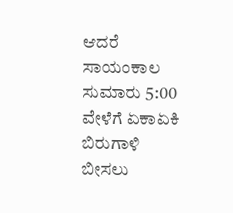ಆದರೆ ಸಾಯಂಕಾಲ ಸುಮಾರು 5:00 ವೇಳೆಗೆ ಏಕಾಏಕಿ ಬಿರುಗಾಳಿ ಬೀಸಲು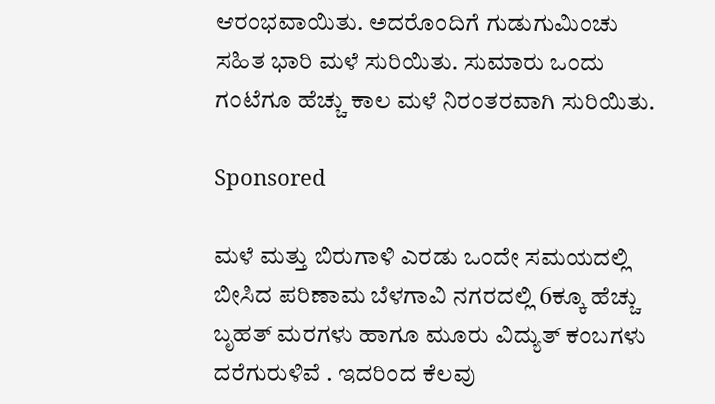ಆರಂಭವಾಯಿತು. ಅದರೊಂದಿಗೆ ಗುಡುಗುಮಿಂಚು ಸಹಿತ ಭಾರಿ ಮಳೆ ಸುರಿಯಿತು. ಸುಮಾರು ಒಂದು ಗಂಟೆಗೂ ಹೆಚ್ಚು ಕಾಲ ಮಳೆ ನಿರಂತರವಾಗಿ ಸುರಿಯಿತು.

Sponsored

ಮಳೆ ಮತ್ತು ಬಿರುಗಾಳಿ ಎರಡು ಒಂದೇ ಸಮಯದಲ್ಲಿ ಬೀಸಿದ ಪರಿಣಾಮ ಬೆಳಗಾವಿ ನಗರದಲ್ಲಿ 6ಕ್ಕೂ ಹೆಚ್ಚು ಬೃಹತ್ ಮರಗಳು ಹಾಗೂ ಮೂರು ವಿದ್ಯುತ್ ಕಂಬಗಳು ದರೆಗುರುಳಿವೆ . ಇದರಿಂದ ಕೆಲವು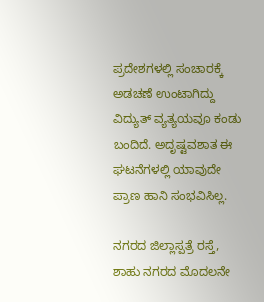ಪ್ರದೇಶಗಳಲ್ಲಿ ಸಂಚಾರಕ್ಕೆ ಅಡಚಣೆ ಉಂಟಾಗಿದ್ದು ವಿದ್ಯುತ್ ವ್ಯತ್ಯಯವೂ ಕಂಡು ಬಂದಿದೆ. ಅದೃಷ್ಟವಶಾತ ಈ ಘಟನೆಗಳಲ್ಲಿ ಯಾವುದೇ ಪ್ರಾಣ ಹಾನಿ ಸಂಭವಿಸಿಲ್ಲ.

ನಗರದ ಜಿಲ್ಲಾಸ್ಪತ್ರೆ ರಸ್ತೆ, ಶಾಹು ನಗರದ ಮೊದಲನೇ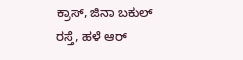ಕ್ರಾಸ್, ಜಿನಾ ಬಕುಲ್ ರಸ್ತೆ, ಹಳೆ ಆರ್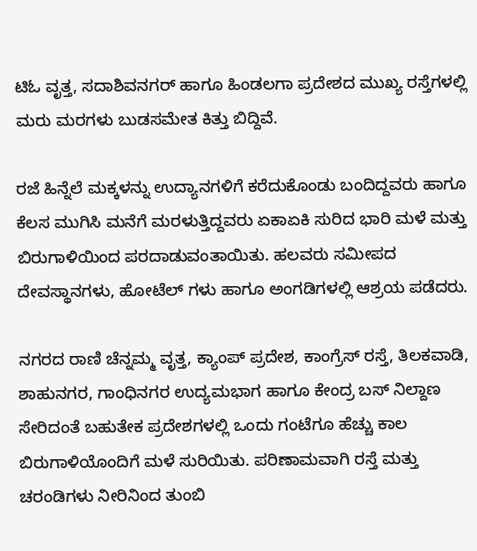ಟಿಓ ವೃತ್ತ, ಸದಾಶಿವನಗರ್ ಹಾಗೂ ಹಿಂಡಲಗಾ ಪ್ರದೇಶದ ಮುಖ್ಯ ರಸ್ತೆಗಳಲ್ಲಿ ಮರು ಮರಗಳು ಬುಡಸಮೇತ ಕಿತ್ತು ಬಿದ್ದಿವೆ.

ರಜೆ ಹಿನ್ನೆಲೆ ಮಕ್ಕಳನ್ನು ಉದ್ಯಾನಗಳಿಗೆ ಕರೆದುಕೊಂಡು ಬಂದಿದ್ದವರು ಹಾಗೂ ಕೆಲಸ ಮುಗಿಸಿ ಮನೆಗೆ ಮರಳುತ್ತಿದ್ದವರು ಏಕಾಏಕಿ ಸುರಿದ ಭಾರಿ ಮಳೆ ಮತ್ತು ಬಿರುಗಾಳಿಯಿಂದ ಪರದಾಡುವಂತಾಯಿತು. ಹಲವರು ಸಮೀಪದ ದೇವಸ್ಥಾನಗಳು, ಹೋಟೆಲ್ ಗಳು ಹಾಗೂ ಅಂಗಡಿಗಳಲ್ಲಿ ಆಶ್ರಯ ಪಡೆದರು.

ನಗರದ ರಾಣಿ ಚೆನ್ನಮ್ಮ ವೃತ್ತ, ಕ್ಯಾಂಪ್ ಪ್ರದೇಶ, ಕಾಂಗ್ರೆಸ್ ರಸ್ತೆ, ತಿಲಕವಾಡಿ, ಶಾಹುನಗರ, ಗಾಂಧಿನಗರ ಉದ್ಯಮಭಾಗ ಹಾಗೂ ಕೇಂದ್ರ ಬಸ್ ನಿಲ್ದಾಣ ಸೇರಿದಂತೆ ಬಹುತೇಕ ಪ್ರದೇಶಗಳಲ್ಲಿ ಒಂದು ಗಂಟೆಗೂ ಹೆಚ್ಚು ಕಾಲ ಬಿರುಗಾಳಿಯೊಂದಿಗೆ ಮಳೆ ಸುರಿಯಿತು. ಪರಿಣಾಮವಾಗಿ ರಸ್ತೆ ಮತ್ತು ಚರಂಡಿಗಳು ನೀರಿನಿಂದ ತುಂಬಿ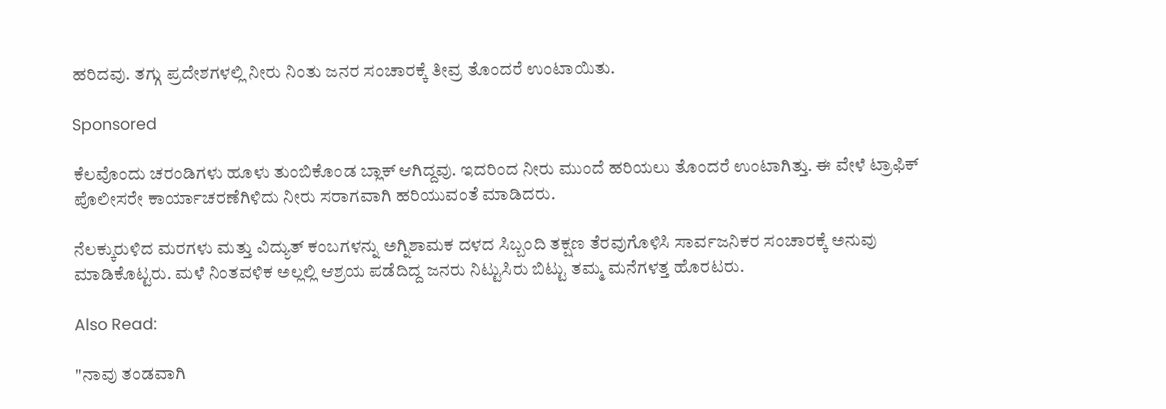ಹರಿದವು. ತಗ್ಗು ಪ್ರದೇಶಗಳಲ್ಲಿ ನೀರು ನಿಂತು ಜನರ ಸಂಚಾರಕ್ಕೆ ತೀವ್ರ ತೊಂದರೆ ಉಂಟಾಯಿತು.

Sponsored

ಕೆಲವೊಂದು ಚರಂಡಿಗಳು ಹೂಳು ತುಂಬಿಕೊಂಡ ಬ್ಲಾಕ್ ಆಗಿದ್ದವು. ಇದರಿಂದ ನೀರು ಮುಂದೆ ಹರಿಯಲು ತೊಂದರೆ ಉಂಟಾಗಿತ್ತು. ಈ ವೇಳೆ ಟ್ರಾಫಿಕ್ ಪೊಲೀಸರೇ ಕಾರ್ಯಾಚರಣೆಗಿಳಿದು ನೀರು ಸರಾಗವಾಗಿ ಹರಿಯುವಂತೆ ಮಾಡಿದರು.

ನೆಲಕ್ಕುರುಳಿದ ಮರಗಳು ಮತ್ತು ವಿದ್ಯುತ್ ಕಂಬಗಳನ್ನು ಅಗ್ನಿಶಾಮಕ ದಳದ ಸಿಬ್ಬಂದಿ ತಕ್ಷಣ ತೆರವುಗೊಳಿಸಿ ಸಾರ್ವಜನಿಕರ ಸಂಚಾರಕ್ಕೆ ಅನುವು ಮಾಡಿಕೊಟ್ಟರು. ಮಳೆ ನಿಂತವಳಿಕ ಅಲ್ಲಲ್ಲಿ ಆಶ್ರಯ ಪಡೆದಿದ್ದ ಜನರು ನಿಟ್ಟುಸಿರು ಬಿಟ್ಟು ತಮ್ಮ ಮನೆಗಳತ್ತ ಹೊರಟರು.

Also Read:

"ನಾವು ತಂಡವಾಗಿ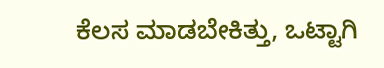ಕೆಲಸ ಮಾಡಬೇಕಿತ್ತು, ಒಟ್ಟಾಗಿ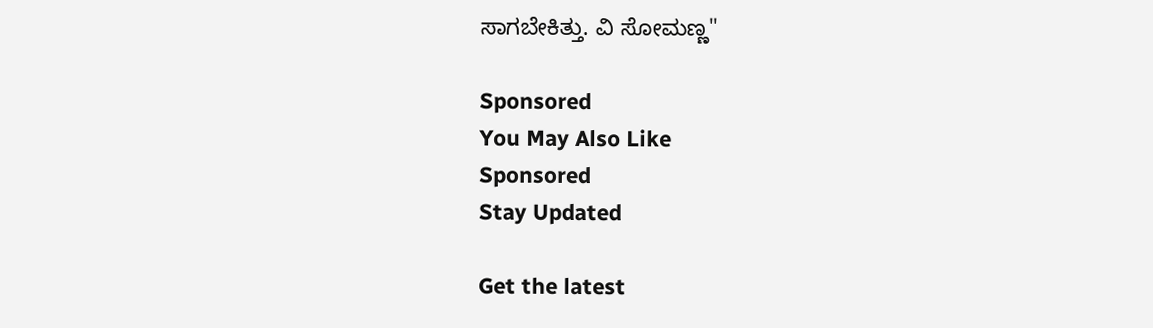ಸಾಗಬೇಕಿತ್ತು. ವಿ ಸೋಮಣ್ಣ"

Sponsored
You May Also Like
Sponsored
Stay Updated

Get the latest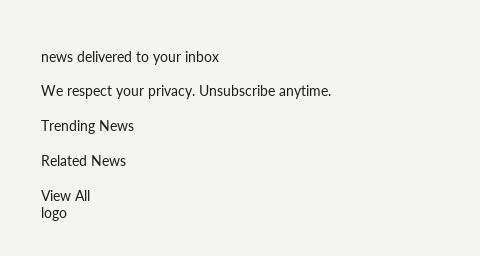news delivered to your inbox

We respect your privacy. Unsubscribe anytime.

Trending News

Related News

View All
logo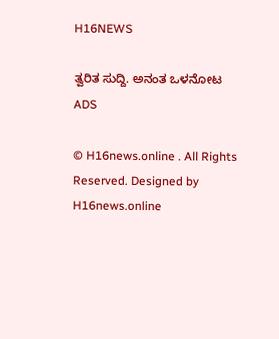H16NEWS

ತ್ವರಿತ ಸುದ್ದಿ. ಅನಂತ ಒಳನೋಟ
ADS

© H16news.online . All Rights Reserved. Designed by H16news.online